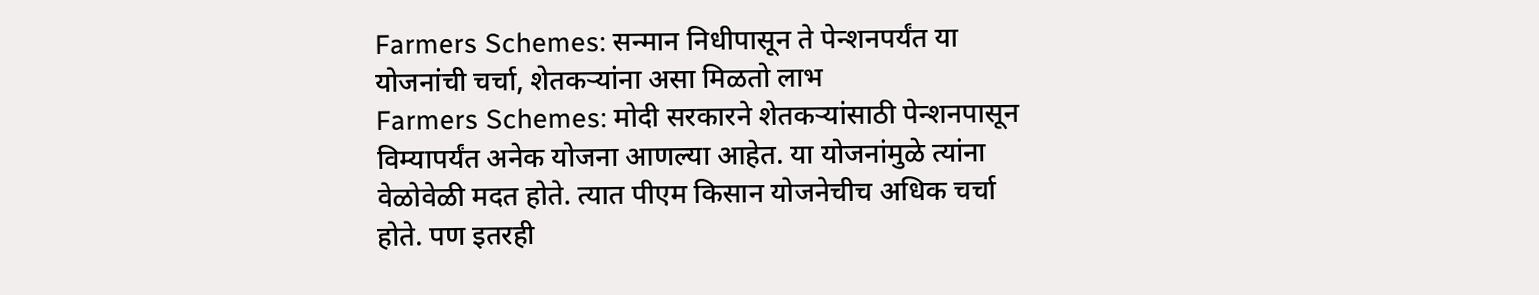Farmers Schemes: सन्मान निधीपासून ते पेन्शनपर्यंत या योजनांची चर्चा, शेतकऱ्यांना असा मिळतो लाभ
Farmers Schemes: मोदी सरकारने शेतकऱ्यांसाठी पेन्शनपासून विम्यापर्यंत अनेक योजना आणल्या आहेत. या योजनांमुळे त्यांना वेळोवेळी मदत होते. त्यात पीएम किसान योजनेचीच अधिक चर्चा होते. पण इतरही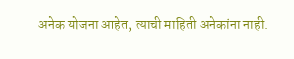अनेक योजना आहेत, त्याची माहिती अनेकांना नाही.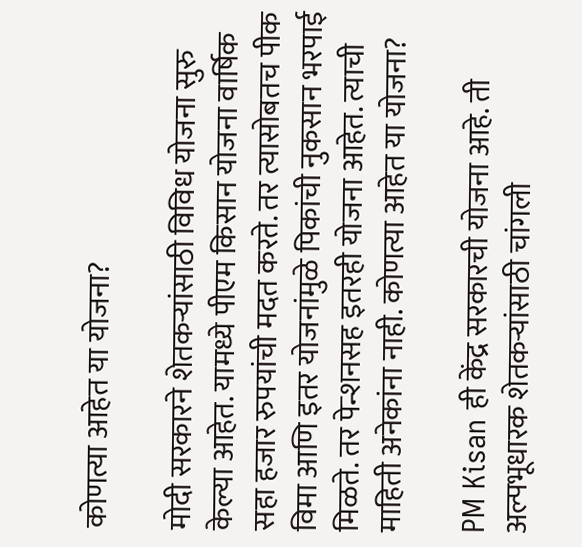कोणत्या आहेत या योजना?

मोदी सरकारने शेतकऱ्यांसाठी विविध योजना सुरु केल्या आहेत. यामध्ये पीएम किसान योजना वार्षिक सहा हजार रुपयांची मदत करते. तर त्यासोबतच पीक विमा आणि इतर योजनांमुळे पिकांची नुकसान भरपाई मिळते. तर पेन्शनसह इतरही योजना आहेत. त्याची माहिती अनेकांना नाही. कोणत्या आहेत या योजना?

PM Kisan ही केंद्र सरकारची योजना आहे. ती अल्पभूधारक शेतकऱ्यांसाठी चांगली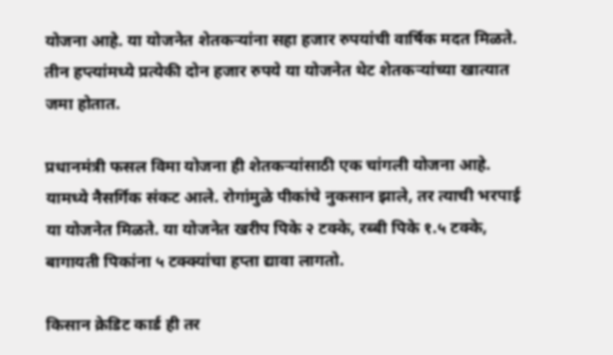योजना आहे. या योजनेत शेतकऱ्यांना सहा हजार रुपयांची वार्षिक मदत मिळते. तीन हप्त्यांमध्ये प्रत्येकी दोन हजार रुपये या योजनेत थेट शेतकऱ्यांच्या खात्यात जमा होतात.

प्रधानमंत्री फसल विमा योजना ही शेतकऱ्यांसाठी एक चांगली योजना आहे. यामध्ये नैसर्गिक संकट आले. रोगांमुळे पीकांचे नुकसान झाले, तर त्याची भरपाई या योजनेत मिळते. या योजनेत खरीप पिके २ टक्के, रब्बी पिके १.५ टक्के, बागायती पिकांना ५ टक्क्यांचा हप्ता द्यावा लागतो.

किसान क्रेडिट कार्ड ही तर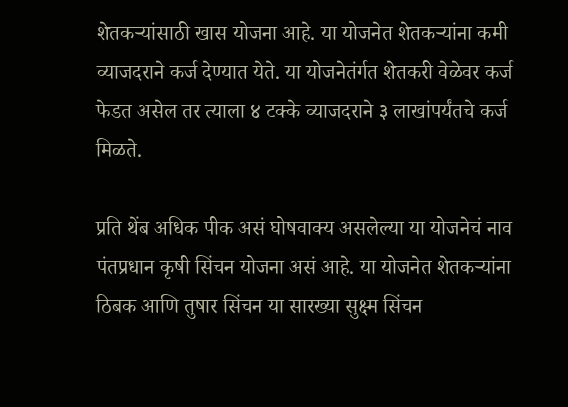शेतकऱ्यांसाठी खास योजना आहे. या योजनेत शेतकऱ्यांना कमी व्याजदराने कर्ज देण्यात येते. या योजनेतंर्गत शेतकरी वेळेवर कर्ज फेडत असेल तर त्याला ४ टक्के व्याजदराने ३ लाखांपर्यंतचे कर्ज मिळते.

प्रति थेंब अधिक पीक असं घोषवाक्य असलेल्या या योजनेचं नाव पंतप्रधान कृषी सिंचन योजना असं आहे. या योजनेत शेतकऱ्यांना ठिबक आणि तुषार सिंचन या सारख्या सुक्ष्म सिंचन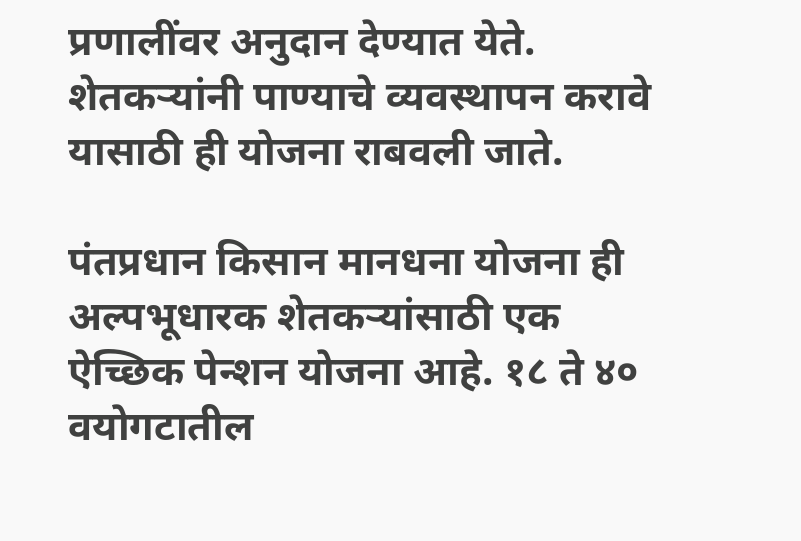प्रणालींवर अनुदान देण्यात येते. शेतकऱ्यांनी पाण्याचे व्यवस्थापन करावे यासाठी ही योजना राबवली जाते.

पंतप्रधान किसान मानधना योजना ही अल्पभूधारक शेतकऱ्यांसाठी एक ऐच्छिक पेन्शन योजना आहे. १८ ते ४० वयोगटातील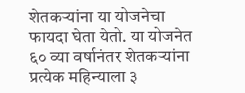शेतकऱ्यांना या योजनेचा फायदा घेता येतो. या योजनेत ६० व्या वर्षानंतर शेतकऱ्यांना प्रत्येक महिन्याला ३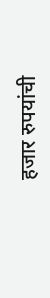हजार रुपयांची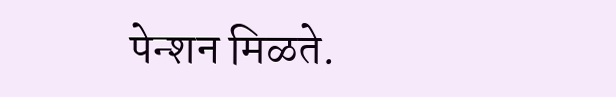पेन्शन मिळते.